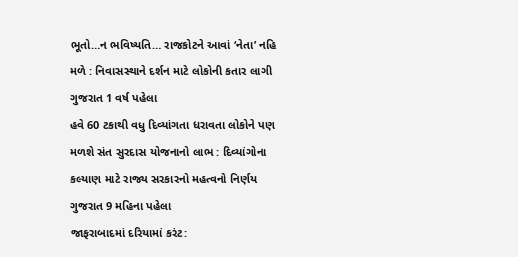ભૂતો…ન ભવિષ્યતિ… રાજકોટને આવાં ‘નેતા’ નહિ મળે : નિવાસસ્થાને દર્શન માટે લોકોની કતાર લાગી ગુજરાત 1 વર્ષ પહેલા
હવે 60 ટકાથી વધુ દિવ્યાંગતા ધરાવતા લોકોને પણ મળશે સંત સુરદાસ યોજનાનો લાભ : દિવ્યાંગોના કલ્યાણ માટે રાજ્ય સરકારનો મહત્વનો નિર્ણય ગુજરાત 9 મહિના પહેલા
જાફરાબાદમાં દરિયામાં કરંટ: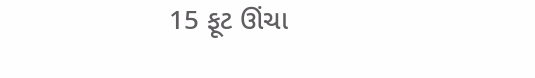15 ફૂટ ઊંચા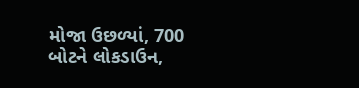મોજા ઉછળ્યાં, 700 બોટને લોકડાઉન,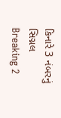કિનારે 3 નંબરનું સિગ્નલ Breaking 2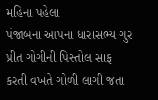મહિના પહેલા
પંજાબના આપના ધારાસભ્ય ગુર પ્રીત ગોગીની પિસ્તોલ સાફ કરતી વખતે ગોળી લાગી જતા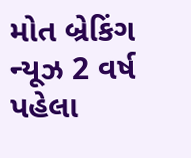મોત બ્રેકિંગ ન્યૂઝ 2 વર્ષ પહેલા